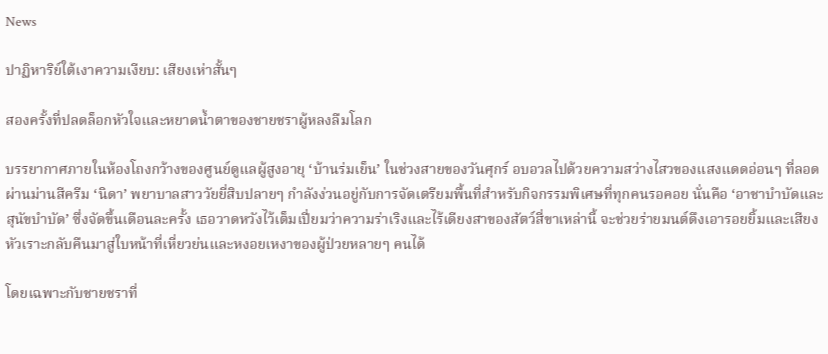News

ปาฏิหาริย์ใต้เงาความเงียบ: เสียงเห่าสั้นๆ

สองครั้งที่ปลดล็อกหัวใจและหยาดน้ำตาของชายชราผู้หลงลืมโลก

บรรยากาศภายในห้องโถงกว้างของศูนย์ดูแลผู้สูงอายุ ‘บ้านร่มเย็น’ ในช่วงสายของวันศุกร์ อบอวลไปด้วยความสว่างไสวของแสงแดดอ่อนๆ ที่ลอดผ่านม่านสีครีม ‘นิดา’ พยาบาลสาววัยยี่สิบปลายๆ กำลังง่วนอยู่กับการจัดเตรียมพื้นที่สำหรับกิจกรรมพิเศษที่ทุกคนรอคอย นั่นคือ ‘อาชาบำบัดและสุนัขบำบัด’ ซึ่งจัดขึ้นเดือนละครั้ง เธอวาดหวังไว้เต็มเปี่ยมว่าความร่าเริงและไร้เดียงสาของสัตว์สี่ขาเหล่านี้ จะช่วยร่ายมนต์ดึงเอารอยยิ้มและเสียงหัวเราะกลับคืนมาสู่ใบหน้าที่เหี่ยวย่นและหงอยเหงาของผู้ป่วยหลายๆ คนได้

โดยเฉพาะกับชายชราที่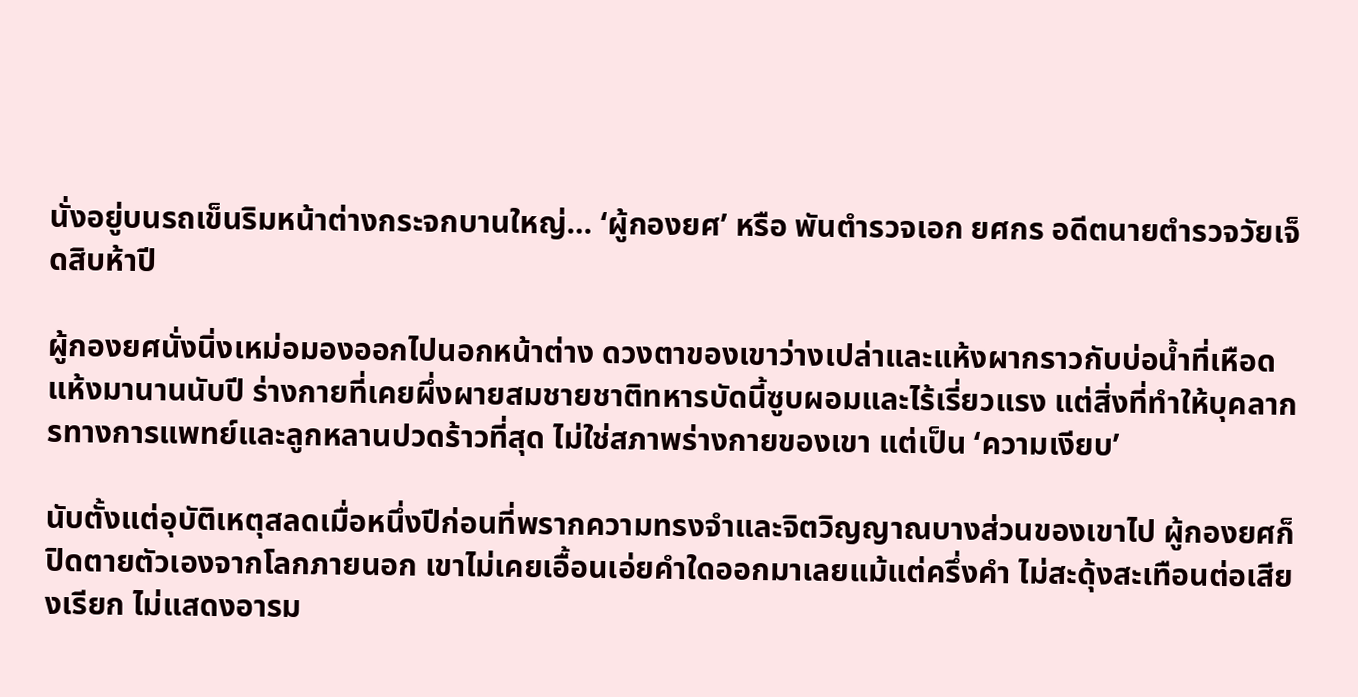นั่งอยู่บนรถเข็นริมหน้าต่างกระจกบานใหญ่… ‘ผู้กองยศ’ หรือ พันตำรวจเอก ยศกร อดีตนายตำรวจวัยเจ็ดสิบห้าปี

ผู้กองยศนั่งนิ่งเหม่อมองออกไปนอกหน้าต่าง ดวงตาของเขาว่างเปล่าและแห้งผากราวกับบ่อน้ำที่เหือดแห้งมานานนับปี ร่างกายที่เคยผึ่งผายสมชายชาติทหารบัดนี้ซูบผอมและไร้เรี่ยวแรง แต่สิ่งที่ทำให้บุคลากรทางการแพทย์และลูกหลานปวดร้าวที่สุด ไม่ใช่สภาพร่างกายของเขา แต่เป็น ‘ความเงียบ’

นับตั้งแต่อุบัติเหตุสลดเมื่อหนึ่งปีก่อนที่พรากความทรงจำและจิตวิญญาณบางส่วนของเขาไป ผู้กองยศก็ปิดตายตัวเองจากโลกภายนอก เขาไม่เคยเอื้อนเอ่ยคำใดออกมาเลยแม้แต่ครึ่งคำ ไม่สะดุ้งสะเทือนต่อเสียงเรียก ไม่แสดงอารม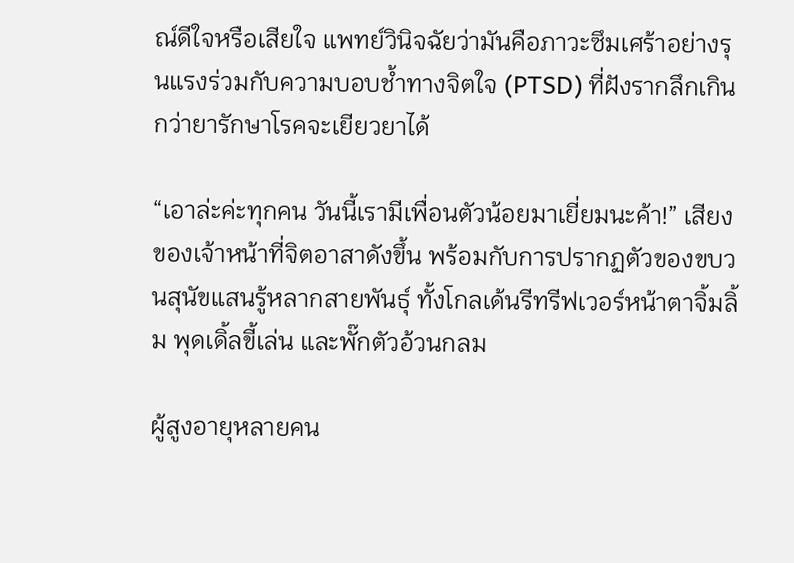ณ์ดีใจหรือเสียใจ แพทย์วินิจฉัยว่ามันคือภาวะซึมเศร้าอย่างรุนแรงร่วมกับความบอบช้ำทางจิตใจ (PTSD) ที่ฝังรากลึกเกินกว่ายารักษาโรคจะเยียวยาได้

“เอาล่ะค่ะทุกคน วันนี้เรามีเพื่อนตัวน้อยมาเยี่ยมนะค้า!” เสียงของเจ้าหน้าที่จิตอาสาดังขึ้น พร้อมกับการปรากฏตัวของขบวนสุนัขแสนรู้หลากสายพันธุ์ ทั้งโกลเด้นรีทรีฟเวอร์หน้าตาจิ้มลิ้ม พุดเดิ้ลขี้เล่น และพั๊กตัวอ้วนกลม

ผู้สูงอายุหลายคน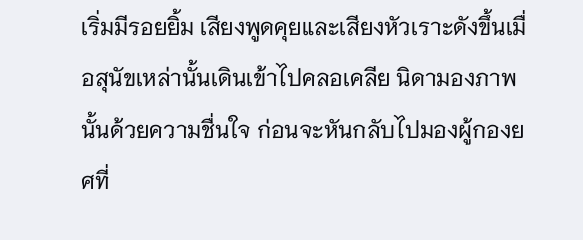เริ่มมีรอยยิ้ม เสียงพูดคุยและเสียงหัวเราะดังขึ้นเมื่อสุนัขเหล่านั้นเดินเข้าไปคลอเคลีย นิดามองภาพนั้นด้วยความชื่นใจ ก่อนจะหันกลับไปมองผู้กองยศที่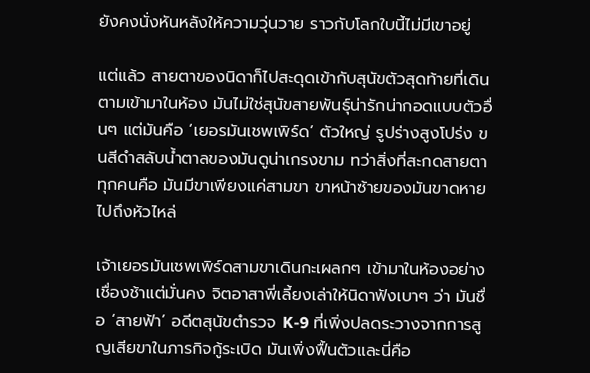ยังคงนั่งหันหลังให้ความวุ่นวาย ราวกับโลกใบนี้ไม่มีเขาอยู่

แต่แล้ว สายตาของนิดาก็ไปสะดุดเข้ากับสุนัขตัวสุดท้ายที่เดินตามเข้ามาในห้อง มันไม่ใช่สุนัขสายพันธุ์น่ารักน่ากอดแบบตัวอื่นๆ แต่มันคือ ‘เยอรมันเชพเพิร์ด’ ตัวใหญ่ รูปร่างสูงโปร่ง ขนสีดำสลับน้ำตาลของมันดูน่าเกรงขาม ทว่าสิ่งที่สะกดสายตาทุกคนคือ มันมีขาเพียงแค่สามขา ขาหน้าซ้ายของมันขาดหายไปถึงหัวไหล่

เจ้าเยอรมันเชพเพิร์ดสามขาเดินกะเผลกๆ เข้ามาในห้องอย่างเชื่องช้าแต่มั่นคง จิตอาสาพี่เลี้ยงเล่าให้นิดาฟังเบาๆ ว่า มันชื่อ ‘สายฟ้า’ อดีตสุนัขตำรวจ K-9 ที่เพิ่งปลดระวางจากการสูญเสียขาในภารกิจกู้ระเบิด มันเพิ่งฟื้นตัวและนี่คือ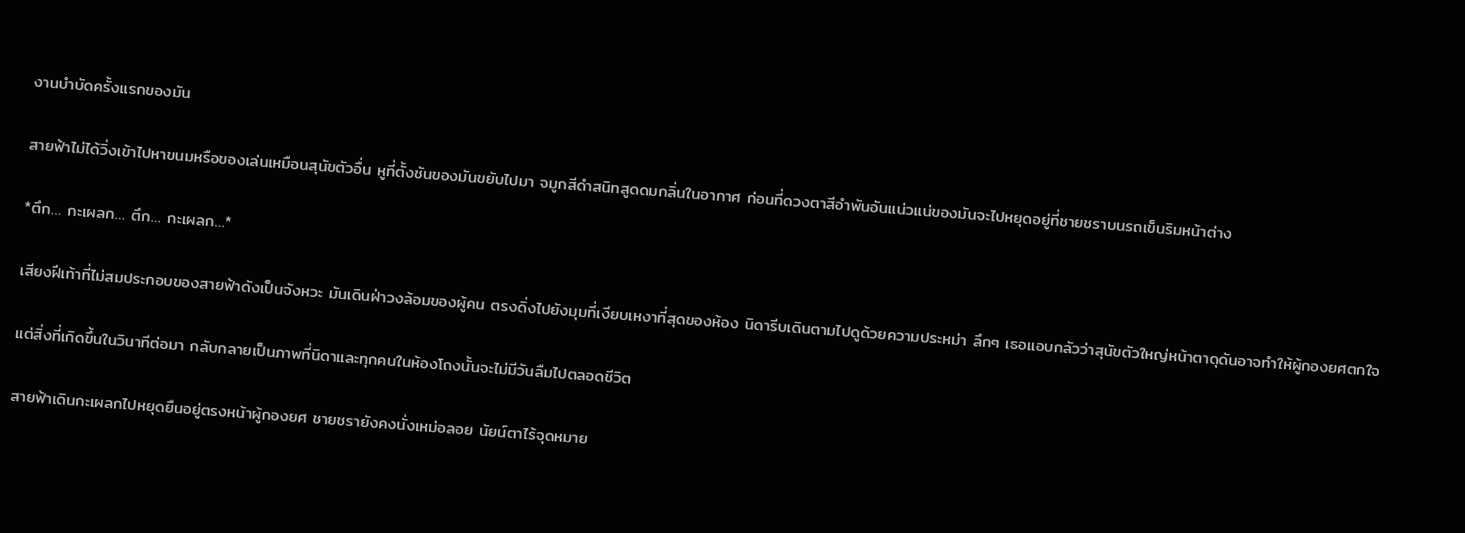งานบำบัดครั้งแรกของมัน

สายฟ้าไม่ได้วิ่งเข้าไปหาขนมหรือของเล่นเหมือนสุนัขตัวอื่น หูที่ตั้งชันของมันขยับไปมา จมูกสีดำสนิทสูดดมกลิ่นในอากาศ ก่อนที่ดวงตาสีอำพันอันแน่วแน่ของมันจะไปหยุดอยู่ที่ชายชราบนรถเข็นริมหน้าต่าง

*ตึก… กะเผลก… ตึก… กะเผลก…*

เสียงฝีเท้าที่ไม่สมประกอบของสายฟ้าดังเป็นจังหวะ มันเดินฝ่าวงล้อมของผู้คน ตรงดิ่งไปยังมุมที่เงียบเหงาที่สุดของห้อง นิดารีบเดินตามไปดูด้วยความประหม่า ลึกๆ เธอแอบกลัวว่าสุนัขตัวใหญ่หน้าตาดุดันอาจทำให้ผู้กองยศตกใจ

แต่สิ่งที่เกิดขึ้นในวินาทีต่อมา กลับกลายเป็นภาพที่นิดาและทุกคนในห้องโถงนั้นจะไม่มีวันลืมไปตลอดชีวิต

สายฟ้าเดินกะเผลกไปหยุดยืนอยู่ตรงหน้าผู้กองยศ ชายชรายังคงนั่งเหม่อลอย นัยน์ตาไร้จุดหมาย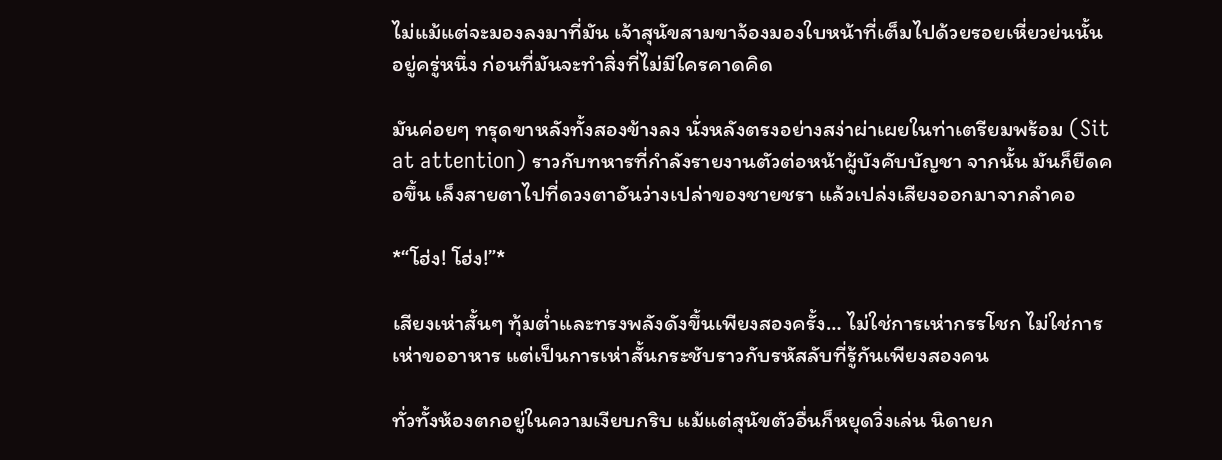ไม่แม้แต่จะมองลงมาที่มัน เจ้าสุนัขสามขาจ้องมองใบหน้าที่เต็มไปด้วยรอยเหี่ยวย่นนั้นอยู่ครู่หนึ่ง ก่อนที่มันจะทำสิ่งที่ไม่มีใครคาดคิด

มันค่อยๆ ทรุดขาหลังทั้งสองข้างลง นั่งหลังตรงอย่างสง่าผ่าเผยในท่าเตรียมพร้อม (Sit at attention) ราวกับทหารที่กำลังรายงานตัวต่อหน้าผู้บังคับบัญชา จากนั้น มันก็ยืดคอขึ้น เล็งสายตาไปที่ดวงตาอันว่างเปล่าของชายชรา แล้วเปล่งเสียงออกมาจากลำคอ

*“โฮ่ง! โฮ่ง!”*

เสียงเห่าสั้นๆ ทุ้มต่ำและทรงพลังดังขึ้นเพียงสองครั้ง… ไม่ใช่การเห่ากรรโชก ไม่ใช่การเห่าขออาหาร แต่เป็นการเห่าสั้นกระชับราวกับรหัสลับที่รู้กันเพียงสองคน

ทั่วทั้งห้องตกอยู่ในความเงียบกริบ แม้แต่สุนัขตัวอื่นก็หยุดวิ่งเล่น นิดายก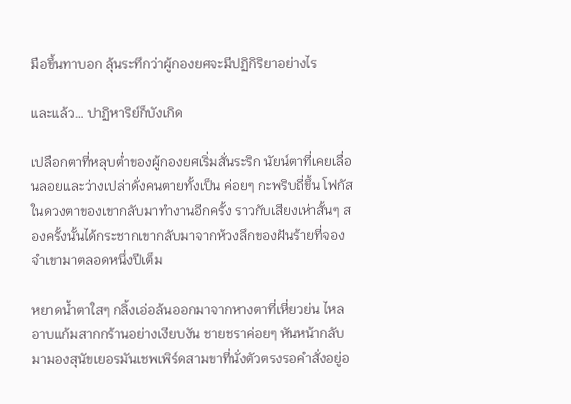มือขึ้นทาบอก ลุ้นระทึกว่าผู้กองยศจะมีปฏิกิริยาอย่างไร

และแล้ว… ปาฏิหาริย์ก็บังเกิด

เปลือกตาที่หลุบต่ำของผู้กองยศเริ่มสั่นระริก นัยน์ตาที่เคยเลื่อนลอยและว่างเปล่าดั่งคนตายทั้งเป็น ค่อยๆ กะพริบถี่ขึ้น โฟกัสในดวงตาของเขากลับมาทำงานอีกครั้ง ราวกับเสียงเห่าสั้นๆ สองครั้งนั้นได้กระชากเขากลับมาจากห้วงลึกของฝันร้ายที่จองจำเขามาตลอดหนึ่งปีเต็ม

หยาดน้ำตาใสๆ กลิ้งเอ่อล้นออกมาจากหางตาที่เหี่ยวย่น ไหลอาบแก้มสากกร้านอย่างเงียบงัน ชายชราค่อยๆ หันหน้ากลับมามองสุนัขเยอรมันเชพเพิร์ดสามขาที่นั่งตัวตรงรอคำสั่งอยู่อ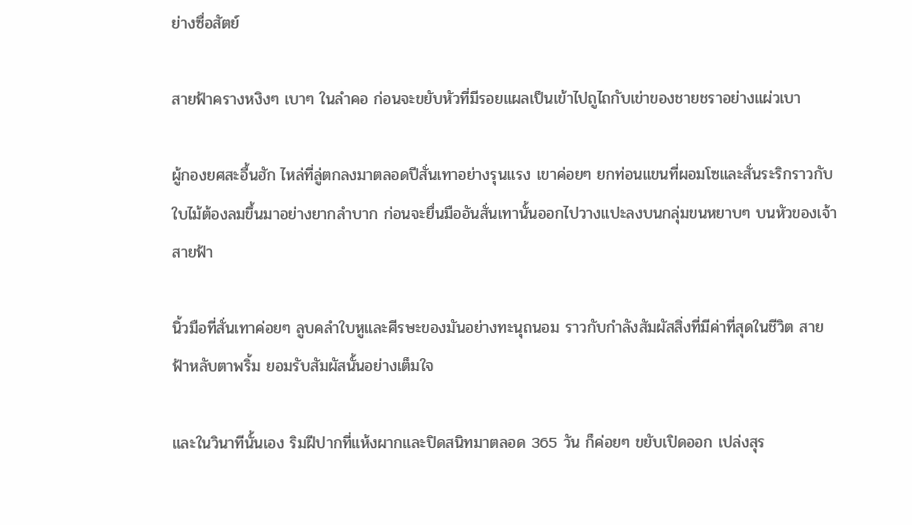ย่างซื่อสัตย์

สายฟ้าครางหงิงๆ เบาๆ ในลำคอ ก่อนจะขยับหัวที่มีรอยแผลเป็นเข้าไปถูไถกับเข่าของชายชราอย่างแผ่วเบา

ผู้กองยศสะอื้นฮัก ไหล่ที่ลู่ตกลงมาตลอดปีสั่นเทาอย่างรุนแรง เขาค่อยๆ ยกท่อนแขนที่ผอมโซและสั่นระริกราวกับใบไม้ต้องลมขึ้นมาอย่างยากลำบาก ก่อนจะยื่นมืออันสั่นเทานั้นออกไปวางแปะลงบนกลุ่มขนหยาบๆ บนหัวของเจ้าสายฟ้า

นิ้วมือที่สั่นเทาค่อยๆ ลูบคลำใบหูและศีรษะของมันอย่างทะนุถนอม ราวกับกำลังสัมผัสสิ่งที่มีค่าที่สุดในชีวิต สายฟ้าหลับตาพริ้ม ยอมรับสัมผัสนั้นอย่างเต็มใจ

และในวินาทีนั้นเอง ริมฝีปากที่แห้งผากและปิดสนิทมาตลอด 365 วัน ก็ค่อยๆ ขยับเปิดออก เปล่งสุร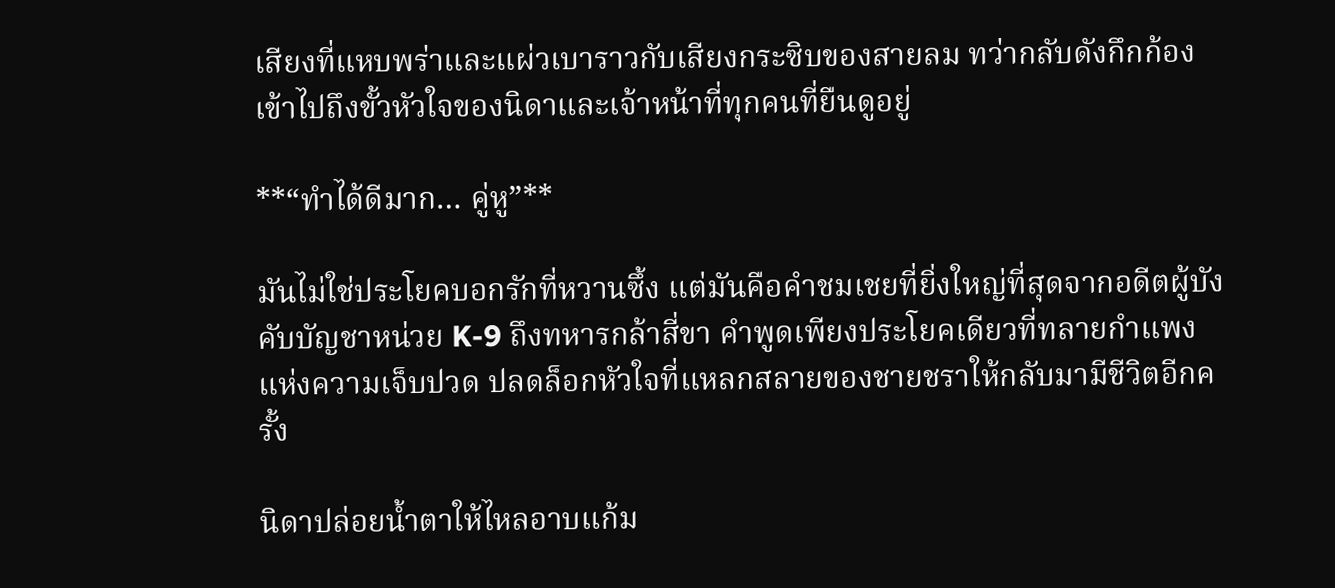เสียงที่แหบพร่าและแผ่วเบาราวกับเสียงกระซิบของสายลม ทว่ากลับดังกึกก้องเข้าไปถึงขั้วหัวใจของนิดาและเจ้าหน้าที่ทุกคนที่ยืนดูอยู่

**“ทำได้ดีมาก… คู่หู”**

มันไม่ใช่ประโยคบอกรักที่หวานซึ้ง แต่มันคือคำชมเชยที่ยิ่งใหญ่ที่สุดจากอดีตผู้บังคับบัญชาหน่วย K-9 ถึงทหารกล้าสี่ขา คำพูดเพียงประโยคเดียวที่ทลายกำแพงแห่งความเจ็บปวด ปลดล็อกหัวใจที่แหลกสลายของชายชราให้กลับมามีชีวิตอีกครั้ง

นิดาปล่อยน้ำตาให้ไหลอาบแก้ม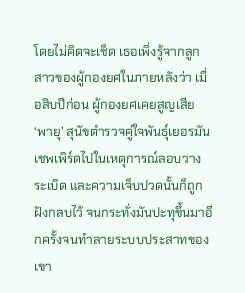โดยไม่คิดจะเช็ด เธอเพิ่งรู้จากลูกสาวของผู้กองยศในภายหลังว่า เมื่อสิบปีก่อน ผู้กองยศเคยสูญเสีย ‘พายุ’ สุนัขตำรวจคู่ใจพันธุ์เยอรมันเชพเพิร์ดไปในเหตุการณ์ลอบวางระเบิด และความเจ็บปวดนั้นก็ถูกฝังกลบไว้ จนกระทั่งมันปะทุขึ้นมาอีกครั้งจนทำลายระบบประสาทของเขา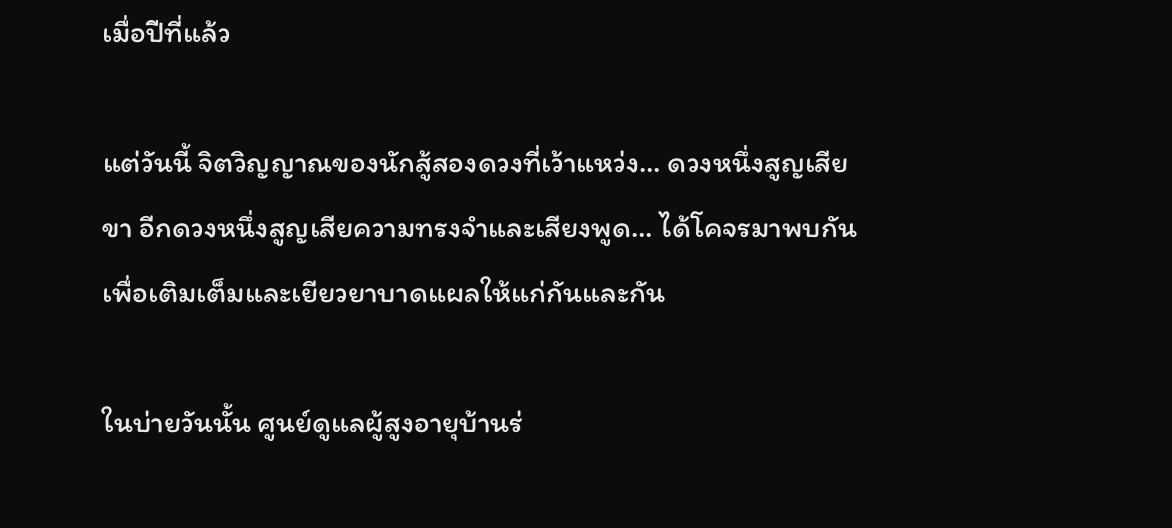เมื่อปีที่แล้ว

แต่วันนี้ จิตวิญญาณของนักสู้สองดวงที่เว้าแหว่ง… ดวงหนึ่งสูญเสียขา อีกดวงหนึ่งสูญเสียความทรงจำและเสียงพูด… ได้โคจรมาพบกัน เพื่อเติมเต็มและเยียวยาบาดแผลให้แก่กันและกัน

ในบ่ายวันนั้น ศูนย์ดูแลผู้สูงอายุบ้านร่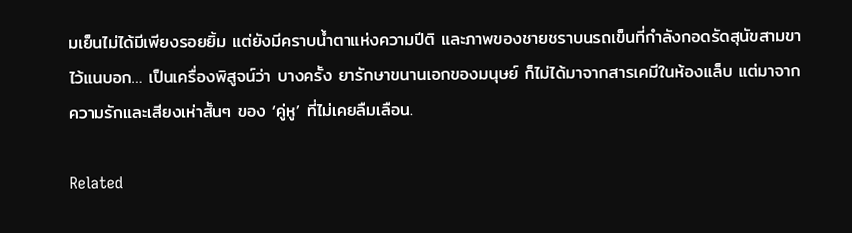มเย็นไม่ได้มีเพียงรอยยิ้ม แต่ยังมีคราบน้ำตาแห่งความปีติ และภาพของชายชราบนรถเข็นที่กำลังกอดรัดสุนัขสามขาไว้แนบอก… เป็นเครื่องพิสูจน์ว่า บางครั้ง ยารักษาขนานเอกของมนุษย์ ก็ไม่ได้มาจากสารเคมีในห้องแล็บ แต่มาจากความรักและเสียงเห่าสั้นๆ ของ ‘คู่หู’ ที่ไม่เคยลืมเลือน.

Related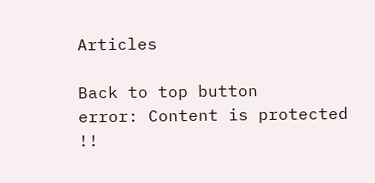Articles

Back to top button
error: Content is protected !!